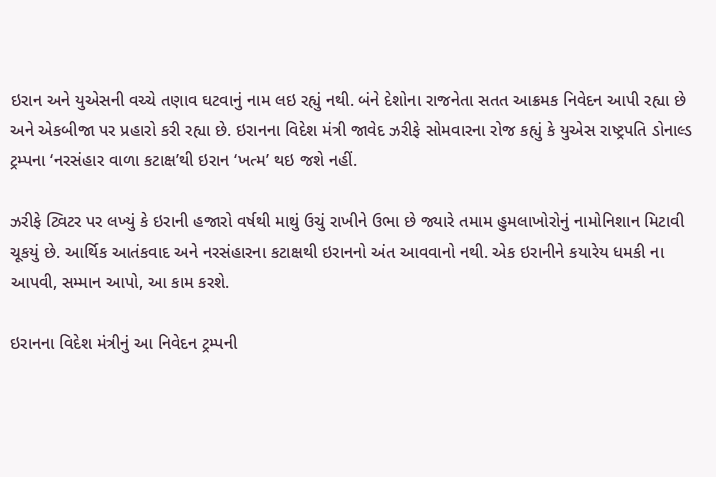ઇરાન અને યુએસની વચ્ચે તણાવ ઘટવાનું નામ લઇ રહ્યું નથી. બંને દેશોના રાજનેતા સતત આક્રમક નિવેદન આપી રહ્યા છે અને એકબીજા પર પ્રહારો કરી રહ્યા છે. ઇરાનના વિદેશ મંત્રી જાવેદ ઝરીફે સોમવારના રોજ કહ્યું કે યુએસ રાષ્ટ્રપતિ ડોનાલ્ડ ટ્રમ્પના ‘નરસંહાર વાળા કટાક્ષ’થી ઇરાન ‘ખત્મ’ થઇ જશે નહીં.

ઝરીફે ટ્વિટર પર લખ્યું કે ઇરાની હજારો વર્ષથી માથું ઉચું રાખીને ઉભા છે જ્યારે તમામ હુમલાખોરોનું નામોનિશાન મિટાવી ચૂકયું છે. આર્થિક આતંકવાદ અને નરસંહારના કટાક્ષથી ઇરાનનો અંત આવવાનો નથી. એક ઇરાનીને કયારેય ધમકી ના આપવી, સમ્માન આપો, આ કામ કરશે.

ઇરાનના વિદેશ મંત્રીનું આ નિવેદન ટ્રમ્પની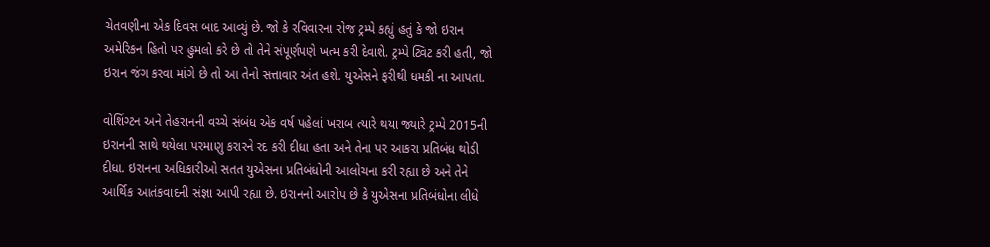ચેતવણીના એક દિવસ બાદ આવ્યું છે. જો કે રવિવારના રોજ ટ્રમ્પે કહ્યું હતું કે જો ઇરાન અમેરિકન હિતો પર હુમલો કરે છે તો તેને સંપૂર્ણપણે ખત્મ કરી દેવાશે. ટ્રમ્પે ટ્વિટ કરી હતી, જો ઇરાન જંગ કરવા માંગે છે તો આ તેનો સત્તાવાર અંત હશે. યુએસને ફરીથી ધમકી ના આપતા.

વોશિંગ્ટન અને તેહરાનની વચ્ચે સંબંધ એક વર્ષ પહેલાં ખરાબ ત્યારે થયા જ્યારે ટ્રમ્પે 2015ની ઇરાનની સાથે થયેલા પરમાણુ કરારને રદ કરી દીધા હતા અને તેના પર આકરા પ્રતિબંધ થોડી દીધા. ઇરાનના અધિકારીઓ સતત યુએસના પ્રતિબંધોની આલોચના કરી રહ્યા છે અને તેને આર્થિક આતંકવાદની સંજ્ઞા આપી રહ્યા છે. ઇરાનનો આરોપ છે કે યુએસના પ્રતિબંધોના લીધે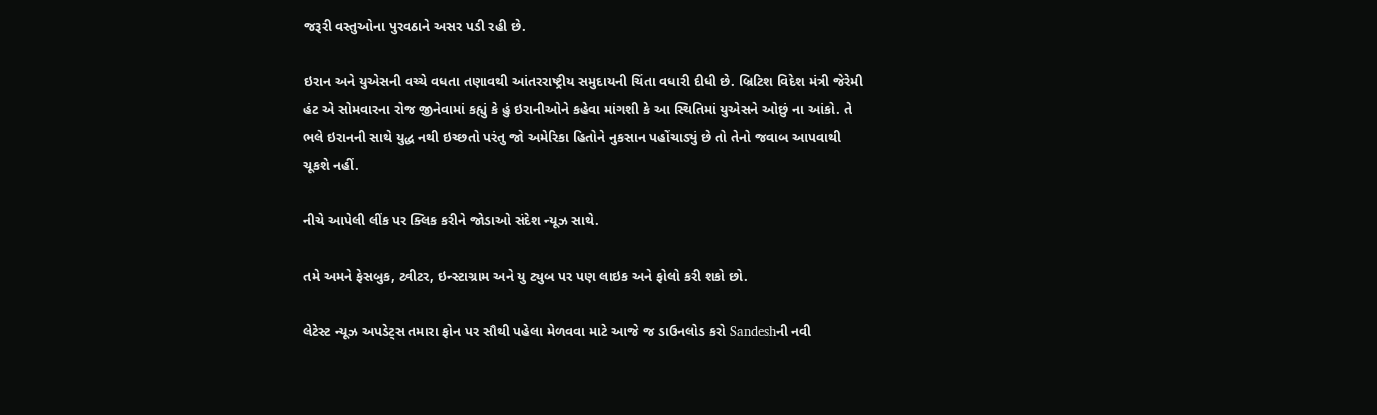જરૂરી વસ્તુઓના પુરવઠાને અસર પડી રહી છે.

ઇરાન અને યુએસની વચ્ચે વધતા તણાવથી આંતરરાષ્ટ્રીય સમુદાયની ચિંતા વધારી દીધી છે. બ્રિટિશ વિદેશ મંત્રી જેરેમી હંટ એ સોમવારના રોજ જીનેવામાં કહ્યું કે હું ઇરાનીઓને કહેવા માંગશી કે આ સ્થિતિમાં યુએસને ઓછું ના આંકો. તે ભલે ઇરાનની સાથે યુદ્ધ નથી ઇચ્છતો પરંતુ જો અમેરિકા હિતોને નુકસાન પહોંચાડ્યું છે તો તેનો જવાબ આપવાથી ચૂકશે નહીં.

નીચે આપેલી લીંક પર ક્લિક કરીને જોડાઓ સંદેશ ન્યૂઝ સાથે.

તમે અમને ફેસબુક, ટ્વીટર, ઇન્સ્ટાગ્રામ અને યુ ટ્યુબ પર પણ લાઇક અને ફોલો કરી શકો છો.

લેટેસ્ટ ન્યૂઝ અપડેટ્સ તમારા ફોન પર સૌથી પહેલા મેળવવા માટે આજે જ ડાઉનલોડ કરો Sandeshની નવી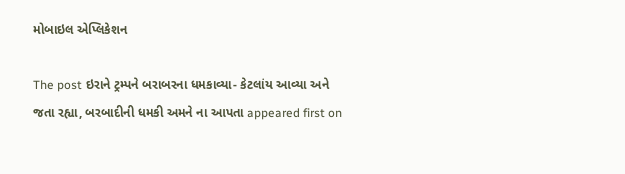મોબાઇલ એપ્લિકેશન

The post ઇરાને ટ્રમ્પને બરાબરના ધમકાવ્યા- કેટલાંય આવ્યા અને જતા રહ્યા, બરબાદીની ધમકી અમને ના આપતા appeared first on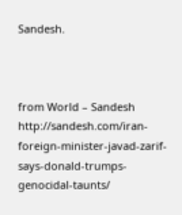Sandesh.



from World – Sandesh http://sandesh.com/iran-foreign-minister-javad-zarif-says-donald-trumps-genocidal-taunts/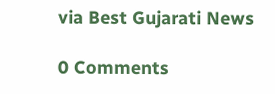via Best Gujarati News

0 Comments